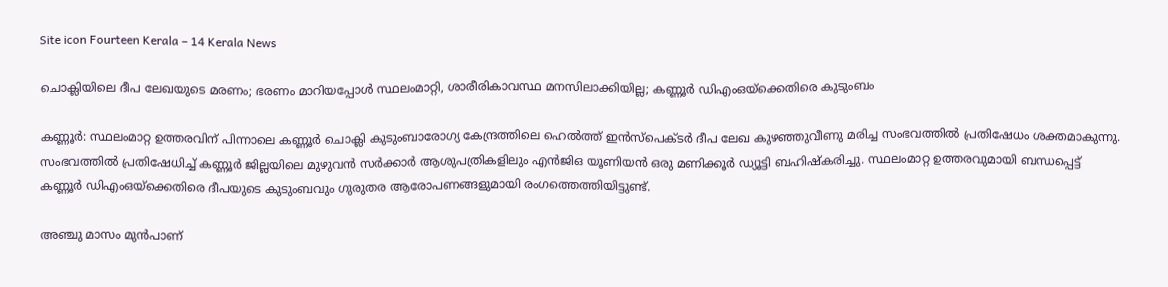Site icon Fourteen Kerala – 14 Kerala News

ചൊക്ലിയിലെ ദീപ ലേഖയുടെ മരണം; ഭരണം മാറിയപ്പോൾ സ്ഥലംമാറ്റി, ശാരീരികാവസ്ഥ മനസിലാക്കിയില്ല; കണ്ണൂർ ഡിഎംഒയ്‌ക്കെതിരെ കുടുംബം

കണ്ണൂർ: സ്ഥലംമാറ്റ ഉത്തരവിന് പിന്നാലെ കണ്ണൂർ ചൊക്ലി കുടുംബാരോഗ്യ കേന്ദ്രത്തിലെ ഹെൽത്ത് ഇൻസ്‌പെക്ടർ ദീപ ലേഖ കുഴഞ്ഞുവീണു മരിച്ച സംഭവത്തിൽ പ്രതിഷേധം ശക്തമാകുന്നു. സംഭവത്തിൽ പ്രതിഷേധിച്ച് കണ്ണൂർ ജില്ലയിലെ മുഴുവൻ സർക്കാർ ആശുപത്രികളിലും എൻജിഒ യൂണിയൻ ഒരു മണിക്കൂർ ഡ്യൂട്ടി ബഹിഷ്‌കരിച്ചു. സ്ഥലംമാറ്റ ഉത്തരവുമായി ബന്ധപ്പെട്ട് കണ്ണൂർ ഡിഎംഒയ്‌ക്കെതിരെ ദീപയുടെ കുടുംബവും ഗുരുതര ആരോപണങ്ങളുമായി രംഗത്തെത്തിയിട്ടുണ്ട്.

അഞ്ചു മാസം മുൻപാണ്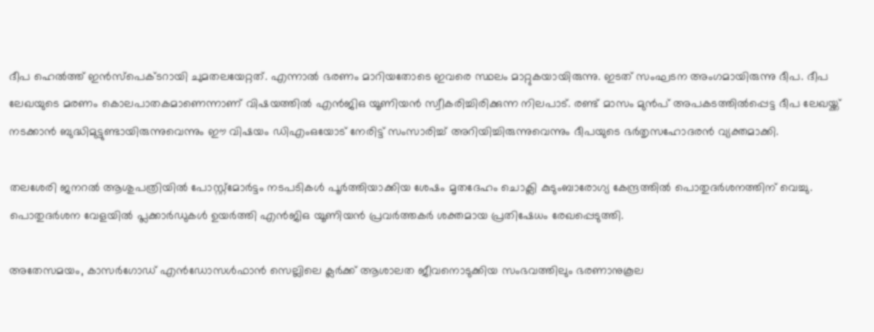ദീപ ഹെൽത്ത് ഇൻസ്‌പെക്ടറായി ചുമതലയേറ്റത്. എന്നാൽ ഭരണം മാറിയതോടെ ഇവരെ സ്ഥലം മാറ്റുകയായിരുന്നു. ഇടത് സംഘടന അംഗമായിരുന്നു ദീപ. ദീപ ലേഖയുടെ മരണം കൊലപാതകമാണെന്നാണ് വിഷയത്തിൽ എൻജിഒ യൂണിയൻ സ്വീകരിച്ചിരിക്കുന്ന നിലപാട്. രണ്ട് മാസം മുൻപ് അപകടത്തിൽപ്പെട്ട ദീപ ലേഖയ്ക്ക് നടക്കാൻ ബുദ്ധിമുട്ടുണ്ടായിരുന്നുവെന്നും ഈ വിഷയം ഡിഎംഒയോട് നേരിട്ട് സംസാരിച്ച് അറിയിച്ചിരുന്നുവെന്നും ദീപയുടെ ഭർതൃസഹോദരൻ വ്യക്തമാക്കി.

തലശേരി ജനറൽ ആശുപത്രിയിൽ പോസ്റ്റ്‌മോർട്ടം നടപടികൾ പൂർത്തിയാക്കിയ ശേഷം മൃതദേഹം ചൊക്ലി കുടുംബാരോഗ്യ കേന്ദ്രത്തിൽ പൊതുദർശനത്തിന് വെച്ചു. പൊതുദർശന വേളയിൽ പ്ലക്കാർഡുകൾ ഉയർത്തി എൻജിഒ യൂണിയൻ പ്രവർത്തകർ ശക്തമായ പ്രതിഷേധം രേഖപ്പെടുത്തി.

അതേസമയം, കാസർഗോഡ് എൻഡോസൾഫാൻ സെല്ലിലെ ക്ലർക്ക് ആശാലത ജീവനൊടുക്കിയ സംഭവത്തിലും ഭരണാനുകൂല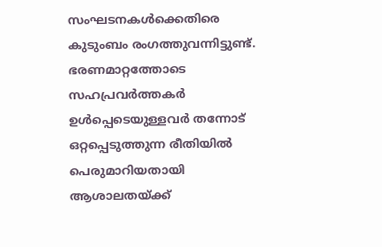സംഘടനകൾക്കെതിരെ കുടുംബം രംഗത്തുവന്നിട്ടുണ്ട്. ഭരണമാറ്റത്തോടെ സഹപ്രവർത്തകർ ഉൾപ്പെടെയുള്ളവർ തന്നോട് ഒറ്റപ്പെടുത്തുന്ന രീതിയിൽ പെരുമാറിയതായി ആശാലതയ്ക്ക്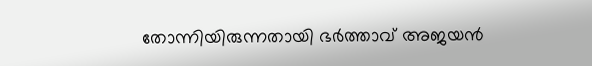തോന്നിയിരുന്നതായി ഭർത്താവ് അജയൻ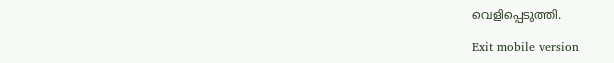വെളിപ്പെടുത്തി.

Exit mobile version